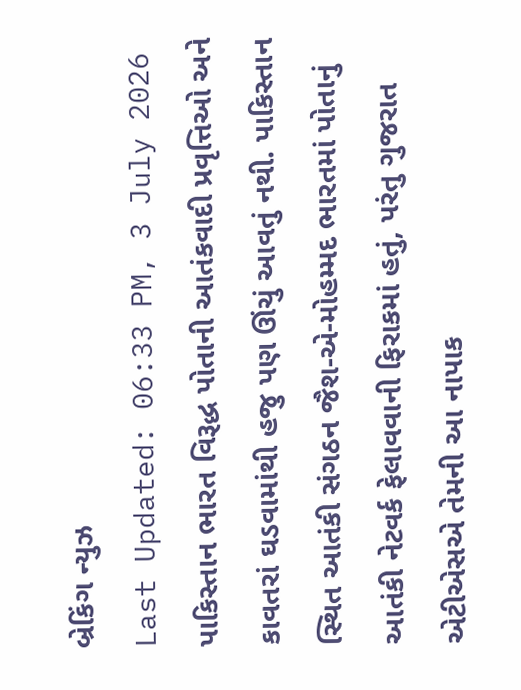બ્રેકિંગ ન્યુઝ
Last Updated: 06:33 PM, 3 July 2026
પાકિસ્તાન ભારત વિરૂદ્ધ પોતાની આતંકવાદી પ્રવૃત્તિઓ અને કાવતરાં ઘડવામાંથી હજુ પણ ઊંચું આવતું નથી. પાકિસ્તાન સ્થિત આતંકી સંગઠન જૈશ-એ-મોહમ્મદ ભારતમાં પોતાનું આતંકી નેટવર્ક ફેલાવવાની ફિરાકમાં હતું, પરંતુ ગુજરાત એટીએસએ તેમની આ નાપાક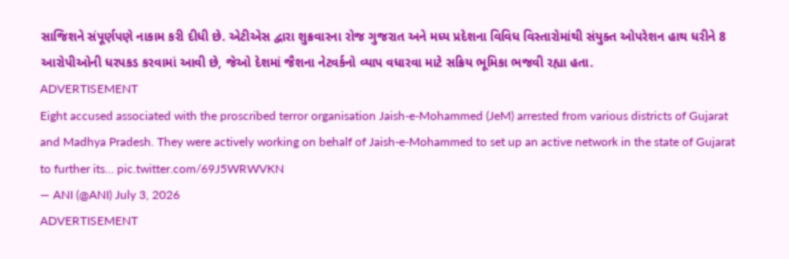સાજિશને સંપૂર્ણપણે નાકામ કરી દીધી છે. એટીએસ દ્વારા શુક્રવારના રોજ ગુજરાત અને મધ્ય પ્રદેશના વિવિધ વિસ્તારોમાંથી સંયુક્ત ઓપરેશન હાથ ધરીને 8 આરોપીઓની ધરપકડ કરવામાં આવી છે, જેઓ દેશમાં જૈશના નેટવર્કનો વ્યાપ વધારવા માટે સક્રિય ભૂમિકા ભજવી રહ્યા હતા.
ADVERTISEMENT
Eight accused associated with the proscribed terror organisation Jaish-e-Mohammed (JeM) arrested from various districts of Gujarat and Madhya Pradesh. They were actively working on behalf of Jaish-e-Mohammed to set up an active network in the state of Gujarat to further its… pic.twitter.com/69J5WRWVKN
— ANI (@ANI) July 3, 2026
ADVERTISEMENT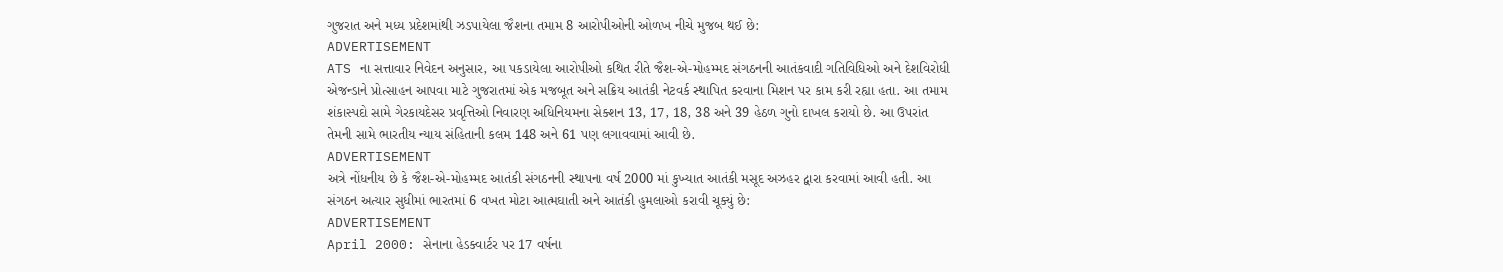ગુજરાત અને મધ્ય પ્રદેશમાંથી ઝડપાયેલા જૈશના તમામ 8 આરોપીઓની ઓળખ નીચે મુજબ થઈ છે:
ADVERTISEMENT
ATS ના સત્તાવાર નિવેદન અનુસાર, આ પકડાયેલા આરોપીઓ કથિત રીતે જૈશ-એ-મોહમ્મદ સંગઠનની આતંકવાદી ગતિવિધિઓ અને દેશવિરોધી એજન્ડાને પ્રોત્સાહન આપવા માટે ગુજરાતમાં એક મજબૂત અને સક્રિય આતંકી નેટવર્ક સ્થાપિત કરવાના મિશન પર કામ કરી રહ્યા હતા. આ તમામ શંકાસ્પદો સામે ગેરકાયદેસર પ્રવૃત્તિઓ નિવારણ અધિનિયમના સેક્શન 13, 17, 18, 38 અને 39 હેઠળ ગુનો દાખલ કરાયો છે. આ ઉપરાંત તેમની સામે ભારતીય ન્યાય સંહિતાની કલમ 148 અને 61 પણ લગાવવામાં આવી છે.
ADVERTISEMENT
અત્રે નોંધનીય છે કે જૈશ-એ-મોહમ્મદ આતંકી સંગઠનની સ્થાપના વર્ષ 2000 માં કુખ્યાત આતંકી મસૂદ અઝહર દ્વારા કરવામાં આવી હતી. આ સંગઠન અત્યાર સુધીમાં ભારતમાં 6 વખત મોટા આત્મઘાતી અને આતંકી હુમલાઓ કરાવી ચૂક્યું છે:
ADVERTISEMENT
April 2000: સેનાના હેડક્વાર્ટર પર 17 વર્ષના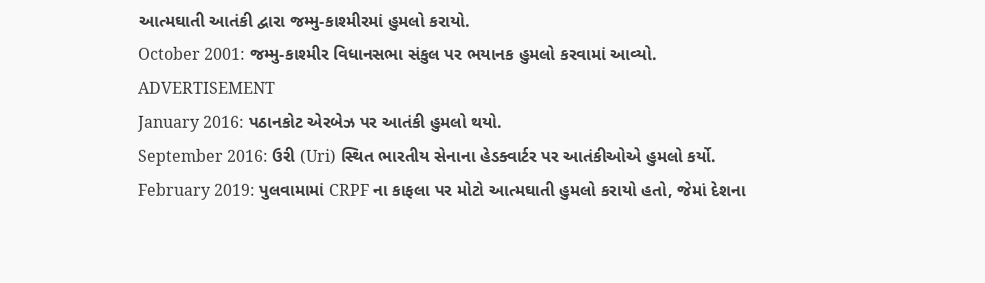આત્મઘાતી આતંકી દ્વારા જમ્મુ-કાશ્મીરમાં હુમલો કરાયો.
October 2001: જમ્મુ-કાશ્મીર વિધાનસભા સંકુલ પર ભયાનક હુમલો કરવામાં આવ્યો.
ADVERTISEMENT
January 2016: પઠાનકોટ એરબેઝ પર આતંકી હુમલો થયો.
September 2016: ઉરી (Uri) સ્થિત ભારતીય સેનાના હેડક્વાર્ટર પર આતંકીઓએ હુમલો કર્યો.
February 2019: પુલવામામાં CRPF ના કાફલા પર મોટો આત્મઘાતી હુમલો કરાયો હતો, જેમાં દેશના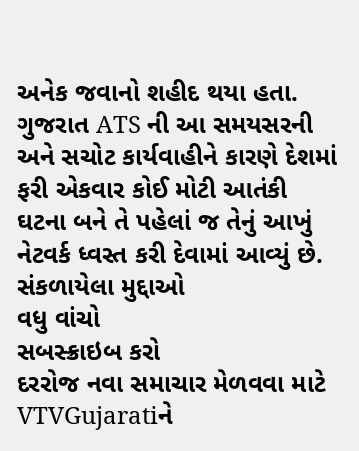અનેક જવાનો શહીદ થયા હતા.
ગુજરાત ATS ની આ સમયસરની અને સચોટ કાર્યવાહીને કારણે દેશમાં ફરી એકવાર કોઈ મોટી આતંકી ઘટના બને તે પહેલાં જ તેનું આખું નેટવર્ક ધ્વસ્ત કરી દેવામાં આવ્યું છે.
સંકળાયેલા મુદ્દાઓ
વધુ વાંચો
સબસ્ક્રાઇબ કરો
દરરોજ નવા સમાચાર મેળવવા માટે VTVGujaratiને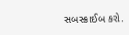સબસ્ક્રાઈબ કરો.